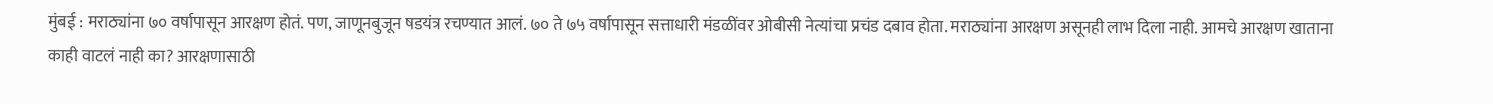मुंबई : मराठ्यांना ७० वर्षापासून आरक्षण होतं. पण, जाणूनबुजून षडयंत्र रचण्यात आलं. ७० ते ७५ वर्षापासून सत्ताधारी मंडळींवर ओबीसी नेत्यांचा प्रचंड दबाव होता. मराठ्यांना आरक्षण असूनही लाभ दिला नाही. आमचे आरक्षण खाताना काही वाटलं नाही का? आरक्षणासाठी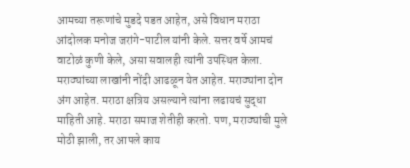आमच्या तरूणांचे मुडदे पडत आहेत, असे विधान मराठा आंदोलक मनोज जरांगे-पाटील यांनी केले. सत्तर वर्षे आमचं वाटोळं कुणी केले, असा सवालही त्यांनी उपस्थित केला.
मराठ्यांच्या लाखांनी नोंदी आढळून येत आहेत. मराठ्यांना दोन अंग आहेत. मराठा क्षत्रिय असल्याने त्यांना लढायचं सुद्धा माहिती आहे. मराठा समाज शेतीही करतो. पण, मराठ्यांची मुले मोठी झाली, तर आपले काय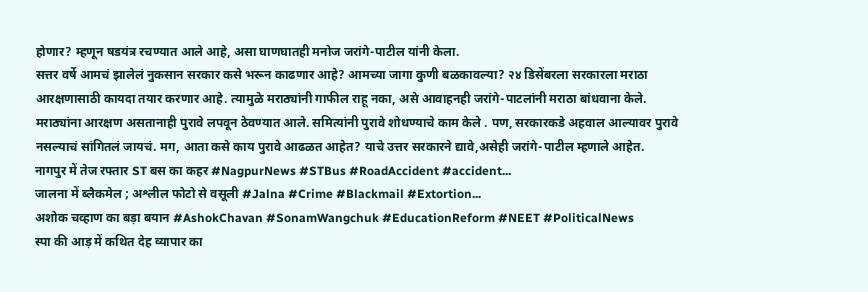होणार? म्हणून षडयंत्र रचण्यात आले आहे, असा घाणघातही मनोज जरांगे-पाटील यांनी केला.
सत्तर वर्षे आमचं झालेलं नुकसान सरकार कसे भरून काढणार आहे? आमच्या जागा कुणी बळकावल्या? २४ डिसेंबरला सरकारला मराठा आरक्षणासाठी कायदा तयार करणार आहे. त्यामुळे मराठ्यांनी गाफील राहू नका, असे आवाहनही जरांगे-पाटलांनी मराठा बांधवाना केले.
मराठ्यांना आरक्षण असतानाही पुरावे लपवून ठेवण्यात आले. समित्यांनी पुरावे शोधण्याचे काम केले . पण, सरकारकडे अहवाल आल्यावर पुरावे नसल्याचं सांगितलं जायचं. मग, आता कसे काय पुरावे आढळत आहेत? याचे उत्तर सरकारने द्यावे,असेही जरांगे-पाटील म्हणाले आहेत.
नागपुर में तेज रफ्तार ST बस का कहर #NagpurNews #STBus #RoadAccident #accident...
जालना में ब्लैकमेल ; अश्लील फोटो से वसूली #Jalna #Crime #Blackmail #Extortion...
अशोक चव्हाण का बड़ा बयान #AshokChavan #SonamWangchuk #EducationReform #NEET #PoliticalNews
स्पा की आड़ में कथित देह व्यापार का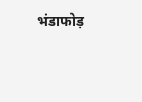भंडाफोड़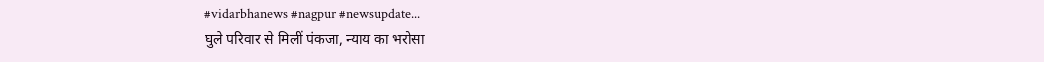#vidarbhanews #nagpur #newsupdate...
घुले परिवार से मिलीं पंकजा, न्याय का भरोसा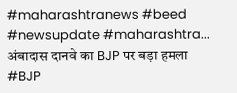#maharashtranews #beed #newsupdate #maharashtra...
अंबादास दानवे का BJP पर बड़ा हमला #BJP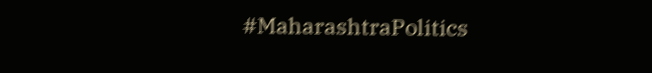#MaharashtraPolitics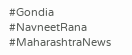#Gondia #NavneetRana #MaharashtraNews